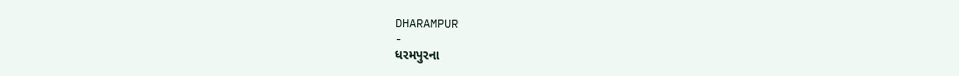DHARAMPUR
-
ધરમપુરના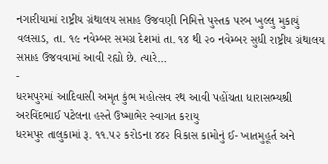નગારીયામાં રાષ્ટ્રીય ગ્રંથાલય સપ્તાહ ઉજવણી નિમિત્તે પુસ્તક પરબ ખુલ્લુ મુકાયું
વલસાડ, તા. ૧૯ નવેમ્બર સમગ્ર દેશમાં તા. ૧૪ થી ૨૦ નવેમ્બર સુધી રાષ્ટ્રીય ગ્રંથાલય સપ્તાહ ઉજવવામાં આવી રહ્યો છે. ત્યારે…
-
ધરમપુરમાં આદિવાસી અમૃત કુંભ મહોત્સવ રથ આવી પહોંચતા ધારાસભ્યશ્રી અરવિંદભાઈ પટેલના હસ્તે ઉષ્માભેર સ્વાગત કરાયુ
ધરમપુર તાલુકામાં રૂ. ૧૧.૫૨ કરોડના ૪૪૨ વિકાસ કામોનું ઈ- ખાતમુહૂર્ત અને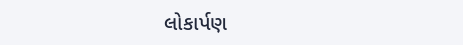લોકાર્પણ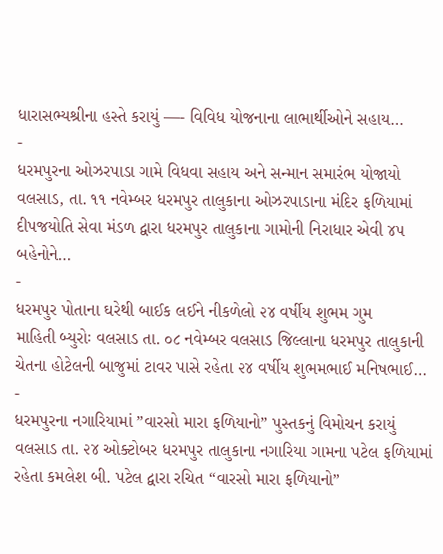ધારાસભ્યશ્રીના હસ્તે કરાયું —- વિવિધ યોજનાના લાભાર્થીઓને સહાય…
-
ધરમપુરના ઓઝરપાડા ગામે વિધવા સહાય અને સન્માન સમારંભ યોજાયો
વલસાડ, તા. ૧૧ નવેમ્બર ધરમપુર તાલુકાના ઓઝરપાડાના મંદિર ફળિયામાં દીપજયોતિ સેવા મંડળ દ્વારા ધરમપુર તાલુકાના ગામોની નિરાધાર એવી ૪૫ બહેનોને…
-
ધરમપુર પોતાના ઘરેથી બાઈક લઈને નીકળેલો ૨૪ વર્ષીય શુભમ ગુમ
માહિતી બ્યુરોઃ વલસાડ તા. ૦૮ નવેમ્બર વલસાડ જિલ્લાના ધરમપુર તાલુકાની ચેતના હોટેલની બાજુમાં ટાવર પાસે રહેતા ૨૪ વર્ષીય શુભમભાઈ મનિષભાઈ…
-
ધરમપુરના નગારિયામાં ”વારસો મારા ફળિયાનો” પુસ્તકનું વિમોચન કરાયું
વલસાડ તા. ૨૪ ઓક્ટોબર ધરમપુર તાલુકાના નગારિયા ગામના પટેલ ફળિયામાં રહેતા કમલેશ બી. પટેલ દ્વારા રચિત “વારસો મારા ફળિયાનો”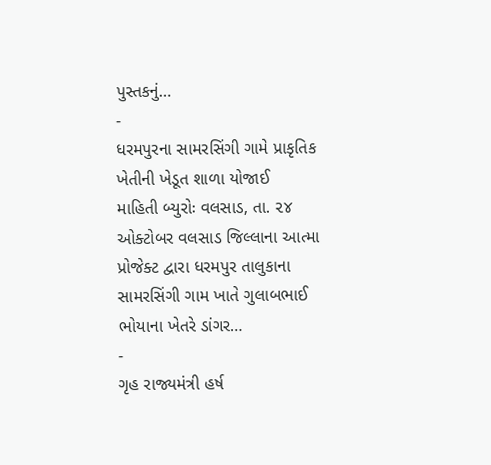પુસ્તકનું…
-
ધરમપુરના સામરસિંગી ગામે પ્રાકૃતિક ખેતીની ખેડૂત શાળા યોજાઈ
માહિતી બ્યુરોઃ વલસાડ, તા. ૨૪ ઓક્ટોબર વલસાડ જિલ્લાના આત્મા પ્રોજેક્ટ દ્વારા ધરમપુર તાલુકાના સામરસિંગી ગામ ખાતે ગુલાબભાઈ ભોયાના ખેતરે ડાંગર…
-
ગૃહ રાજ્યમંત્રી હર્ષ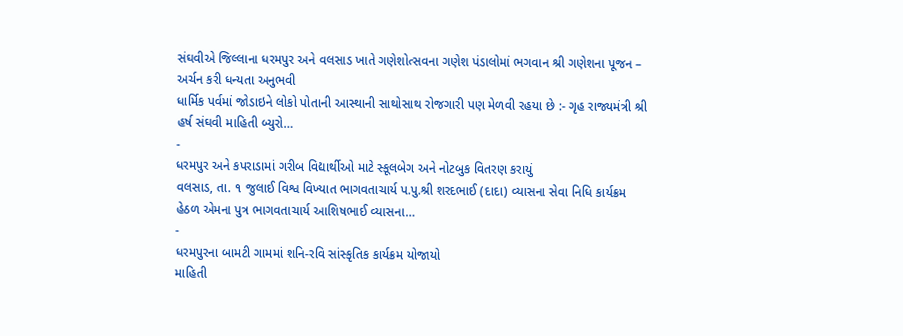સંઘવીએ જિલ્લાના ધરમપુર અને વલસાડ ખાતે ગણેશોત્સવના ગણેશ પંડાલોમાં ભગવાન શ્રી ગણેશના પૂજન – અર્ચન કરી ધન્યતા અનુભવી
ધાર્મિક પર્વમાં જોડાઇને લોકો પોતાની આસ્થાની સાથોસાથ રોજગારી પણ મેળવી રહયા છે :- ગૃહ રાજ્યમંત્રી શ્રી હર્ષ સંઘવી માહિતી બ્યુરો…
-
ધરમપુર અને કપરાડામાં ગરીબ વિદ્યાર્થીઓ માટે સ્કૂલબેગ અને નોટબુક વિતરણ કરાયું
વલસાડ, તા. ૧ જુલાઈ વિશ્વ વિખ્યાત ભાગવતાચાર્ય પ.પુ.શ્રી શરદભાઈ (દાદા) વ્યાસના સેવા નિધિ કાર્યક્રમ હેઠળ એમના પુત્ર ભાગવતાચાર્ય આશિષભાઈ વ્યાસના…
-
ધરમપુરના બામટી ગામમાં શનિ-રવિ સાંસ્કૃતિક કાર્યક્રમ યોજાયો
માહિતી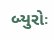બ્યુરોઃ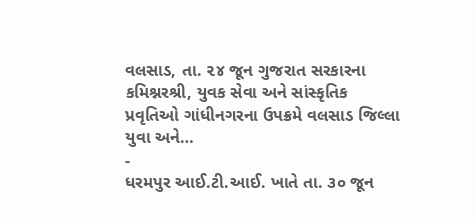વલસાડ, તા. ૨૪ જૂન ગુજરાત સરકારના કમિશ્નરશ્રી, યુવક સેવા અને સાંસ્કૃતિક પ્રવૃતિઓ ગાંધીનગરના ઉપક્રમે વલસાડ જિલ્લા યુવા અને…
-
ધરમપુર આઈ.ટી.આઈ. ખાતે તા. ૩૦ જૂન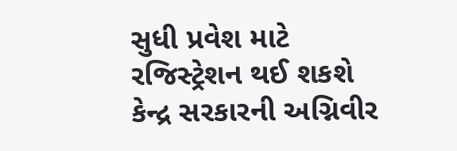સુધી પ્રવેશ માટે રજિસ્ટ્રેશન થઈ શકશે
કેન્દ્ર સરકારની અગ્નિવીર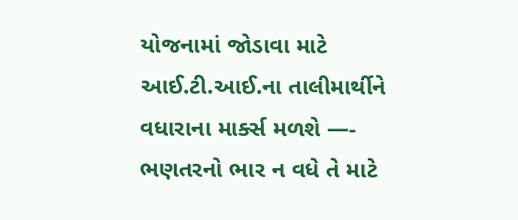યોજનામાં જોડાવા માટે આઈ.ટી.આઈ.ના તાલીમાર્થીને વધારાના માર્ક્સ મળશે —- ભણતરનો ભાર ન વધે તે માટે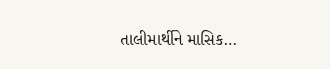તાલીમાર્થીને માસિક…